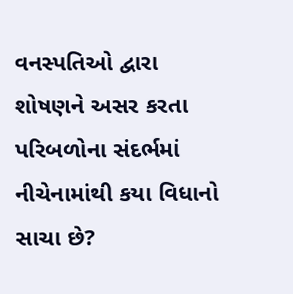વનસ્પતિઓ દ્વારા શોષણને અસર કરતા પરિબળોના સંદર્ભમાં નીચેનામાંથી કયા વિધાનો સાચા છે?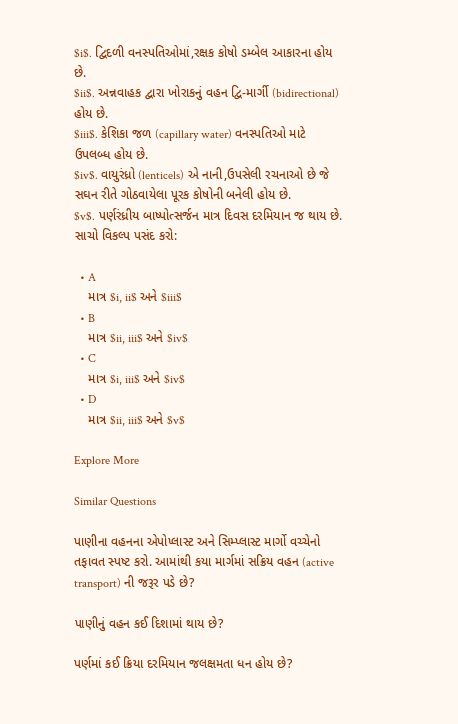$i$. દ્વિદળી વનસ્પતિઓમાં,રક્ષક કોષો ડમ્બેલ આકારના હોય છે.
$ii$. અન્નવાહક દ્વારા ખોરાકનું વહન દ્વિ-માર્ગી (bidirectional) હોય છે.
$iii$. કેશિકા જળ (capillary water) વનસ્પતિઓ માટે ઉપલબ્ધ હોય છે.
$iv$. વાયુરંધ્રો (lenticels) એ નાની,ઉપસેલી રચનાઓ છે જે સઘન રીતે ગોઠવાયેલા પૂરક કોષોની બનેલી હોય છે.
$v$. પર્ણરંધ્રીય બાષ્પોત્સર્જન માત્ર દિવસ દરમિયાન જ થાય છે.
સાચો વિકલ્પ પસંદ કરો:

  • A
    માત્ર $i, ii$ અને $iii$
  • B
    માત્ર $ii, iii$ અને $iv$
  • C
    માત્ર $i, iii$ અને $iv$
  • D
    માત્ર $ii, iii$ અને $v$

Explore More

Similar Questions

પાણીના વહનના એપોપ્લાસ્ટ અને સિમ્પ્લાસ્ટ માર્ગો વચ્ચેનો તફાવત સ્પષ્ટ કરો. આમાંથી કયા માર્ગમાં સક્રિય વહન (active transport) ની જરૂર પડે છે?

પાણીનું વહન કઈ દિશામાં થાય છે?

પર્ણમાં કઈ ક્રિયા દરમિયાન જલક્ષમતા ધન હોય છે?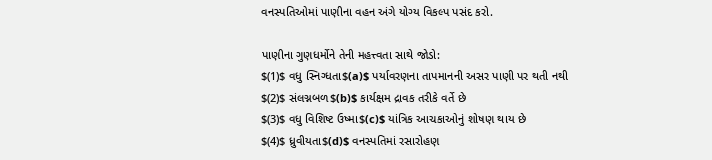વનસ્પતિઓમાં પાણીના વહન અંગે યોગ્ય વિકલ્પ પસંદ કરો.

પાણીના ગુણધર્મોને તેની મહત્ત્વતા સાથે જોડો:
$(1)$ વધુ સ્નિગ્ધતા$(a)$ પર્યાવરણના તાપમાનની અસર પાણી પર થતી નથી
$(2)$ સંલગ્નબળ$(b)$ કાર્યક્ષમ દ્રાવક તરીકે વર્તે છે
$(3)$ વધુ વિશિષ્ટ ઉષ્મા$(c)$ યાંત્રિક આચકાઓનું શોષણ થાય છે
$(4)$ ધ્રુવીયતા$(d)$ વનસ્પતિમાં રસારોહણ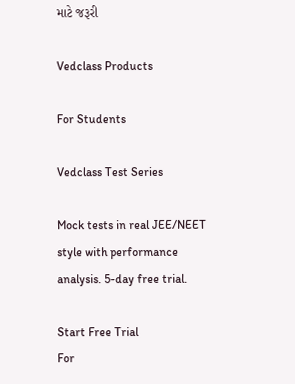માટે જરૂરી

Vedclass Products

For Students

Vedclass Test Series

Mock tests in real JEE/NEET style with performance analysis. 5-day free trial.

Start Free Trial
For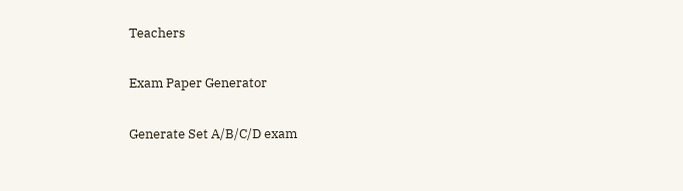Teachers

Exam Paper Generator

Generate Set A/B/C/D exam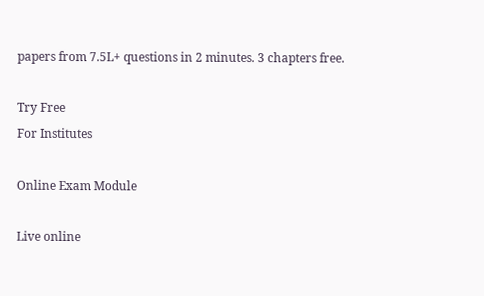papers from 7.5L+ questions in 2 minutes. 3 chapters free.

Try Free
For Institutes

Online Exam Module

Live online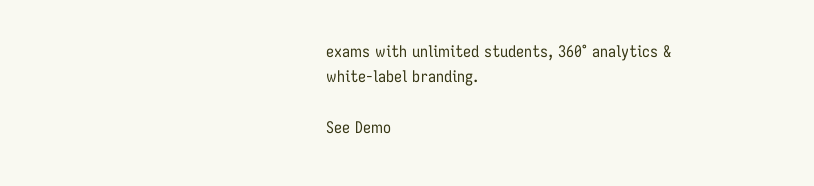exams with unlimited students, 360° analytics & white-label branding.

See Demo